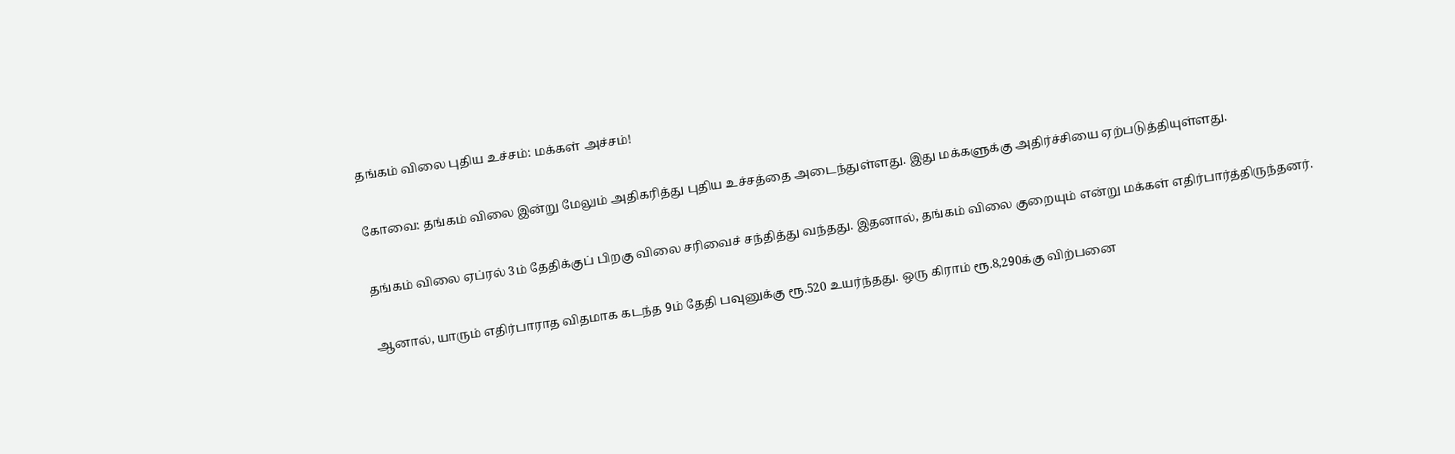தங்கம் விலை புதிய உச்சம்: மக்கள் அச்சம்!

கோவை: தங்கம் விலை இன்று மேலும் அதிகரித்து புதிய உச்சத்தை அடைந்துள்ளது. இது மக்களுக்கு அதிர்ச்சியை ஏற்படுத்தியுள்ளது.

தங்கம் விலை ஏப்ரல் 3ம் தேதிக்குப் பிறகு விலை சரிவைச் சந்தித்து வந்தது. இதனால், தங்கம் விலை குறையும் என்று மக்கள் எதிர்பார்த்திருந்தனர்.

ஆனால், யாரும் எதிர்பாராத விதமாக கடந்த 9ம் தேதி பவுனுக்கு ரூ.520 உயர்ந்தது. ஒரு கிராம் ரூ.8,290க்கு விற்பனை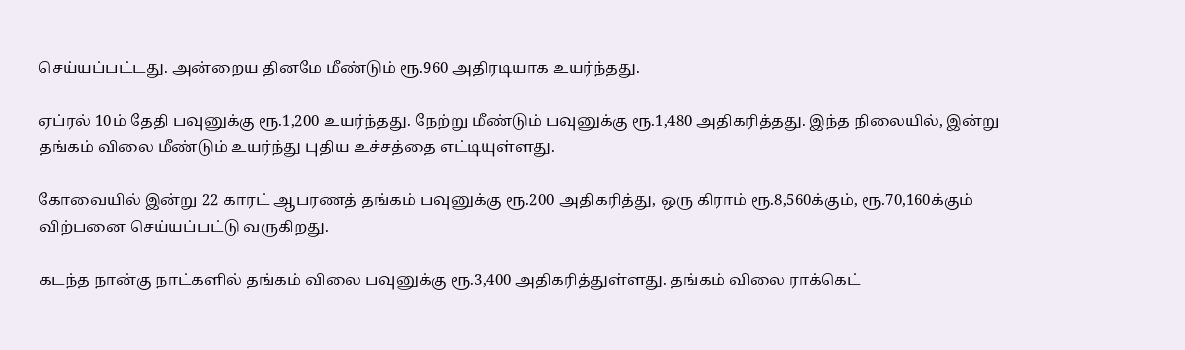செய்யப்பட்டது. அன்றைய தினமே மீண்டும் ரூ.960 அதிரடியாக உயர்ந்தது.

ஏப்ரல் 10ம் தேதி பவுனுக்கு ரூ.1,200 உயர்ந்தது. நேற்று மீண்டும் பவுனுக்கு ரூ.1,480 அதிகரித்தது. இந்த நிலையில், இன்று தங்கம் விலை மீண்டும் உயர்ந்து புதிய உச்சத்தை எட்டியுள்ளது.

கோவையில் இன்று 22 காரட் ஆபரணத் தங்கம் பவுனுக்கு ரூ.200 அதிகரித்து, ஒரு கிராம் ரூ.8,560க்கும், ரூ.70,160க்கும் விற்பனை செய்யப்பட்டு வருகிறது.

கடந்த நான்கு நாட்களில் தங்கம் விலை பவுனுக்கு ரூ.3,400 அதிகரித்துள்ளது. தங்கம் விலை ராக்கெட்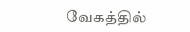வேகத்தில்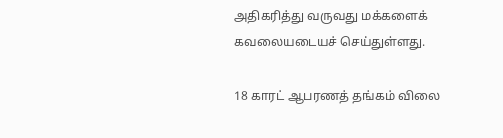அதிகரித்து வருவது மக்களைக் கவலையடையச் செய்துள்ளது.

18 காரட் ஆபரணத் தங்கம் விலை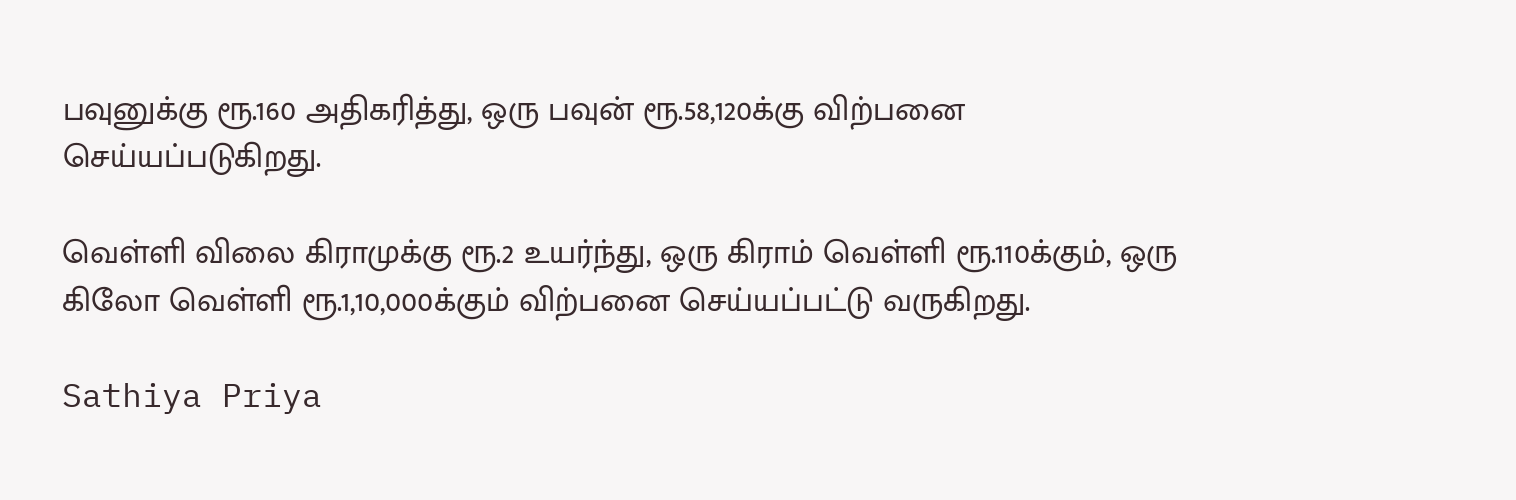பவுனுக்கு ரூ.160 அதிகரித்து, ஒரு பவுன் ரூ.58,120க்கு விற்பனை செய்யப்படுகிறது.

வெள்ளி விலை கிராமுக்கு ரூ.2 உயர்ந்து, ஒரு கிராம் வெள்ளி ரூ.110க்கும், ஒரு கிலோ வெள்ளி ரூ.1,10,000க்கும் விற்பனை செய்யப்பட்டு வருகிறது.

Sathiya Priya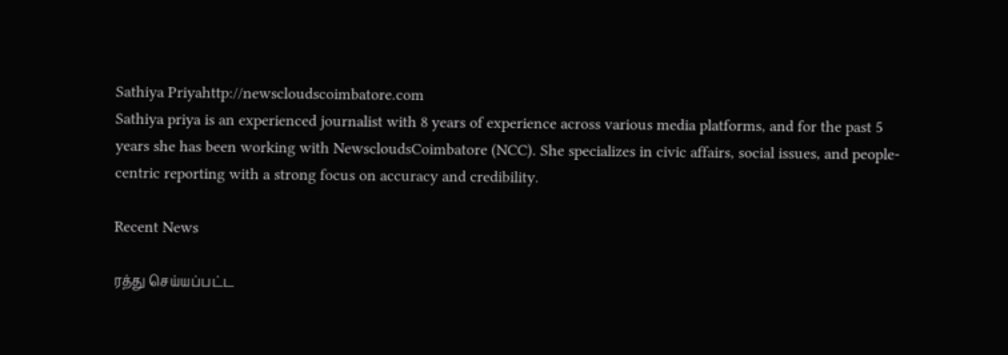Sathiya Priyahttp://newscloudscoimbatore.com
Sathiya priya is an experienced journalist with 8 years of experience across various media platforms, and for the past 5 years she has been working with NewscloudsCoimbatore (NCC). She specializes in civic affairs, social issues, and people-centric reporting with a strong focus on accuracy and credibility.

Recent News

ரத்து செய்யப்பட்ட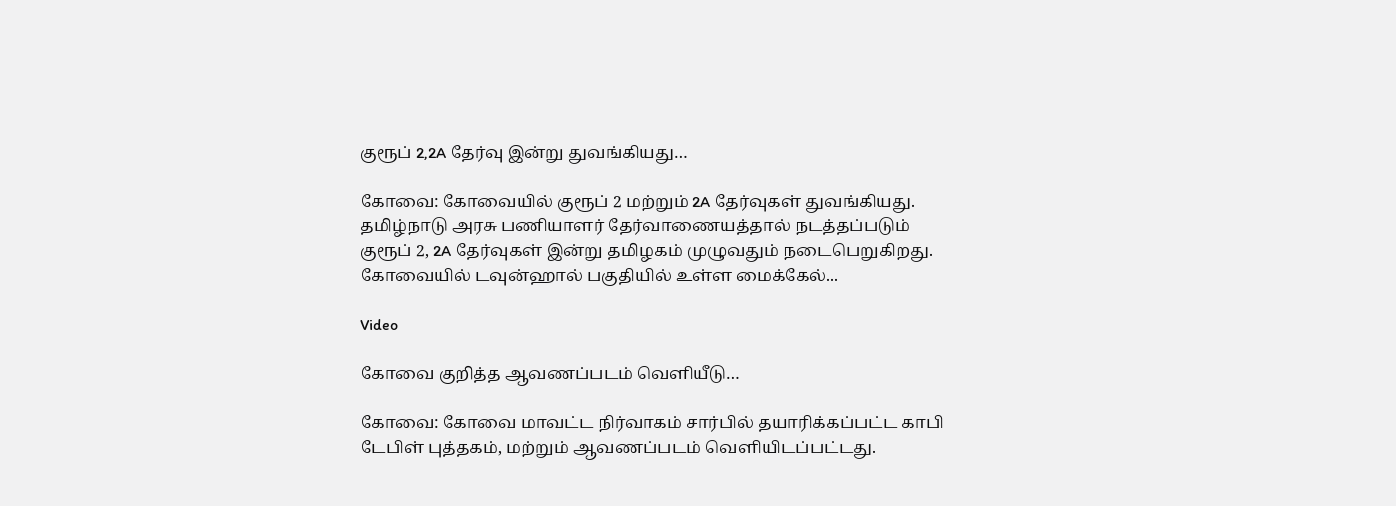குரூப் 2,2A தேர்வு இன்று துவங்கியது…

கோவை: கோவையில் குரூப் 2 மற்றும் 2A தேர்வுகள் துவங்கியது. தமிழ்நாடு அரசு பணியாளர் தேர்வாணையத்தால் நடத்தப்படும் குரூப் 2, 2A தேர்வுகள் இன்று தமிழகம் முழுவதும் நடைபெறுகிறது. கோவையில் டவுன்ஹால் பகுதியில் உள்ள மைக்கேல்...

Video

கோவை குறித்த ஆவணப்படம் வெளியீடு…

கோவை: கோவை மாவட்ட நிர்வாகம் சார்பில் தயாரிக்கப்பட்ட காபி டேபிள் புத்தகம், மற்றும் ஆவணப்படம் வெளியிடப்பட்டது.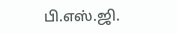பி.எஸ்.ஜி.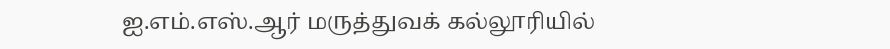ஐ.எம்.எஸ்.ஆர் மருத்துவக் கல்லூரியில்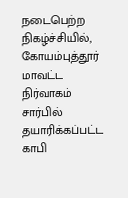நடைபெற்ற நிகழ்ச்சியில், கோயம்புத்தூர் மாவட்ட நிர்வாகம் சார்பில் தயாரிக்கப்பட்ட காபி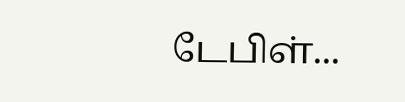டேபிள்...